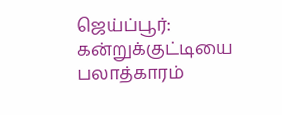ஜெய்ப்பூர்: கன்றுக்குட்டியை பலாத்காரம்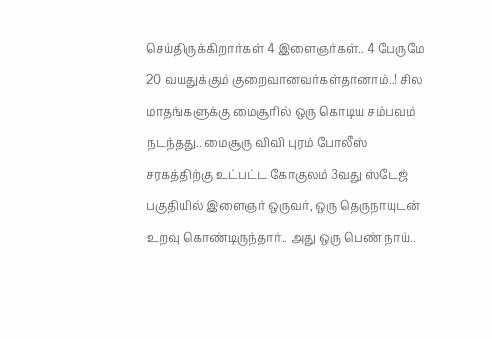செய்திருக்கிறார்கள் 4 இளைஞர்கள்.. 4 பேருமே 20 வயதுக்கும் குறைவானவர்கள்தானாம்..! சில மாதங்களுக்கு மைசூரில் ஒரு கொடிய சம்பவம் நடந்தது.. மைசூரு விவி புரம் போலீஸ் சரகத்திற்கு உட்பட்ட கோகுலம் 3வது ஸ்டேஜ் பகுதியில் இளைஞர் ஒருவர், ஒரு தெருநாயுடன் உறவு கொண்டிருந்தார்.. அது ஒரு பெண் நாய்..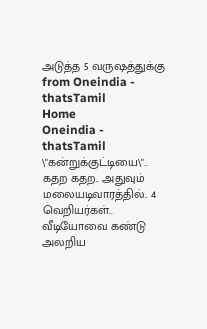அடுத்த 5 வருஷத்துக்கு
from Oneindia - thatsTamil
Home
Oneindia - thatsTamil
\"கன்றுக்குட்டியை\".. கதற கதற.. அதுவும் மலையடிவாரத்தில்.. 4 வெறியர்கள்.. வீடியோவை கண்டு அலறிய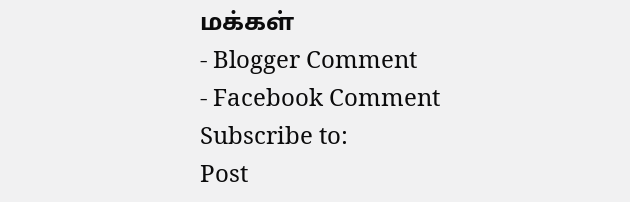மக்கள்
- Blogger Comment
- Facebook Comment
Subscribe to:
Post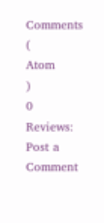Comments
(
Atom
)
0 Reviews:
Post a Comment